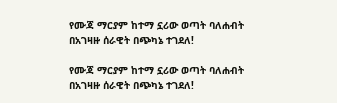የሙጃ ማርያም ከተማ ኗሪው ወጣት ባለሐብት በአገዛዙ ሰራዊት በጭካኔ ተገደለ!

የሙጃ ማርያም ከተማ ኗሪው ወጣት ባለሐብት በአገዛዙ ሰራዊት በጭካኔ ተገደለ!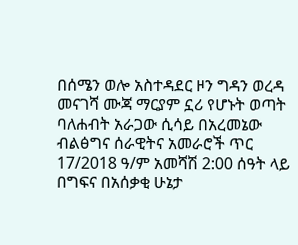በሰሜን ወሎ አስተዳደር ዞን ግዳን ወረዳ መናገሻ ሙጃ ማርያም ኗሪ የሆኑት ወጣት ባለሐብት አራጋው ሲሳይ በአረመኔው ብልፅግና ሰራዊትና አመራሮች ጥር 17/2018 ዓ/ም አመሻሽ 2:00 ሰዓት ላይ በግፍና በአሰቃቂ ሁኔታ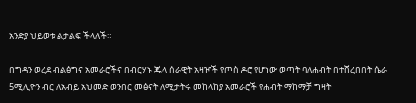አንድያ ህይወቱ ልታልፍ ችላለች።

በግዳን ወረደ ብልፅግና አመራሮችና በብርሃኑ ጁላ ሰራዊት አዛዦች የጦስ ዶሮ የሆነው ወጣት ባለሐብት በተሸረበበት ሴራ 5ሚሊዮን ብር ለአብይ አህመድ ወንበር መፅናት ለሚታትሩ መከላከያ አመራሮች የሐብት ማከማቻ ግዛት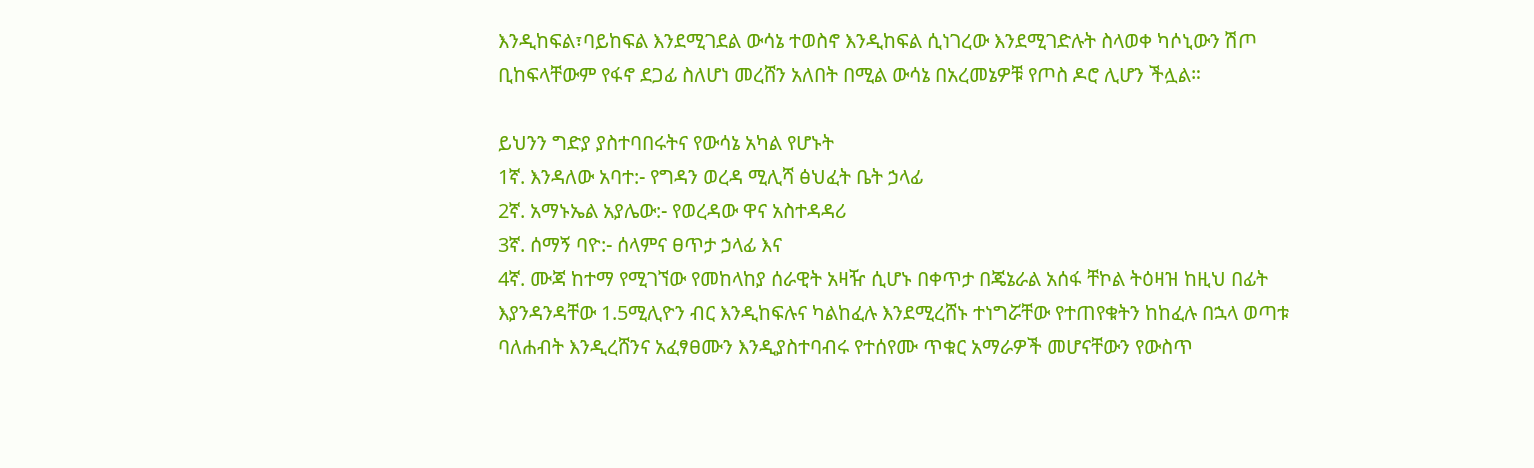እንዲከፍል፣ባይከፍል እንደሚገደል ውሳኔ ተወስኖ እንዲከፍል ሲነገረው እንደሚገድሉት ስላወቀ ካሶኒውን ሽጦ ቢከፍላቸውም የፋኖ ደጋፊ ስለሆነ መረሸን አለበት በሚል ውሳኔ በአረመኔዎቹ የጦስ ዶሮ ሊሆን ችሏል።

ይህንን ግድያ ያስተባበሩትና የውሳኔ አካል የሆኑት
1ኛ. እንዳለው አባተ:- የግዳን ወረዳ ሚሊሻ ፅህፈት ቤት ኃላፊ
2ኛ. አማኑኤል አያሌው:- የወረዳው ዋና አስተዳዳሪ
3ኛ. ሰማኝ ባዮ:- ሰላምና ፀጥታ ኃላፊ እና
4ኛ. ሙጃ ከተማ የሚገኘው የመከላከያ ሰራዊት አዛዥ ሲሆኑ በቀጥታ በጄኔራል አሰፋ ቸኮል ትዕዛዝ ከዚህ በፊት እያንዳንዳቸው 1.5ሚሊዮን ብር እንዲከፍሉና ካልከፈሉ እንደሚረሸኑ ተነግሯቸው የተጠየቁትን ከከፈሉ በኋላ ወጣቱ ባለሐብት እንዲረሸንና አፈፃፀሙን እንዲያስተባብሩ የተሰየሙ ጥቁር አማራዎች መሆናቸውን የውስጥ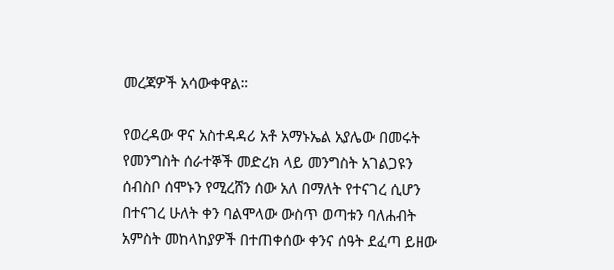መረጃዎች አሳውቀዋል።

የወረዳው ዋና አስተዳዳሪ አቶ አማኑኤል አያሌው በመሩት የመንግስት ሰራተኞች መድረክ ላይ መንግስት አገልጋዩን ሰብስቦ ሰሞኑን የሚረሸን ሰው አለ በማለት የተናገረ ሲሆን በተናገረ ሁለት ቀን ባልሞላው ውስጥ ወጣቱን ባለሐብት አምስት መከላከያዎች በተጠቀሰው ቀንና ሰዓት ደፈጣ ይዘው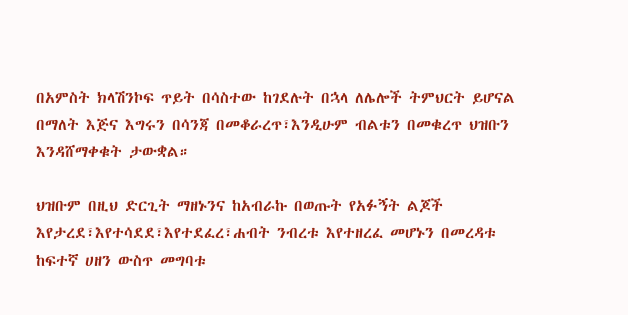በአምስት ክላሽንኮፍ ጥይት በሳስተው ከገደሉት በኋላ ለሌሎች ትምህርት ይሆናል በማለት እጅና እግሩን በሳንጃ በመቆራረጥ፣እንዲሁም ብልቱን በመቁረጥ ህዝቡን እንዳሸማቀቁት ታውቋል።

ህዝቡም በዚህ ድርጊት ማዘኑንና ከአብራኩ በወጡት የአፉኝት ልጆች እየታረደ፣እየተሳደደ፣እየተደፈረ፣ሐብት ንብረቱ እየተዘረፈ መሆኑን በመረዳቱ ከፍተኛ ሀዘን ውስጥ መግባቱ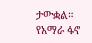ታውቋል።
የአማራ ፋኖ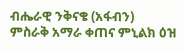ብሔራዊ ንቅናቄ (አፋብን)
ምስራቅ አማራ ቀጠና ምኒልክ ዕዝ